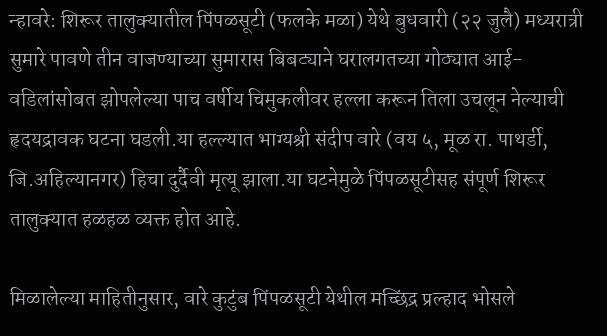न्हावरे: शिरूर तालुक्यातील पिंपळसूटी (फलके मळा) येथे बुधवारी (२२ जुलै) मध्यरात्री सुमारे पावणे तीन वाजण्याच्या सुमारास बिबट्याने घरालगतच्या गोठ्यात आई-वडिलांसोबत झोपलेल्या पाच वर्षीय चिमुकलीवर हल्ला करून तिला उचलून नेल्याची हृदयद्रावक घटना घडली.या हल्ल्यात भाग्यश्री संदीप वारे (वय ५, मूळ रा. पाथर्डी, जि.अहिल्यानगर) हिचा दुर्दैवी मृत्यू झाला.या घटनेमुळे पिंपळसूटीसह संपूर्ण शिरूर तालुक्यात हळहळ व्यक्त होत आहे.

मिळालेल्या माहितीनुसार, वारे कुटुंब पिंपळसूटी येथील मच्छिंद्र प्रल्हाद भोसले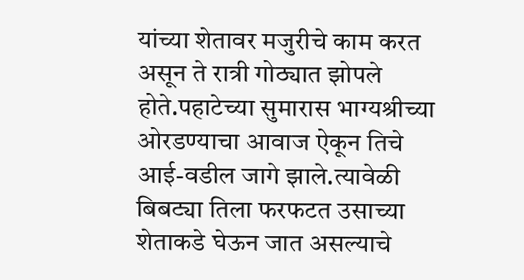यांच्या शेतावर मजुरीचे काम करत असून ते रात्री गोठ्यात झोपले होते.पहाटेच्या सुमारास भाग्यश्रीच्या ओरडण्याचा आवाज ऐकून तिचे आई-वडील जागे झाले.त्यावेळी बिबट्या तिला फरफटत उसाच्या शेताकडे घेऊन जात असल्याचे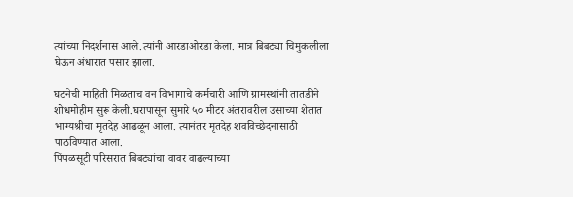त्यांच्या निदर्शनास आले.त्यांनी आरडाओरडा केला. मात्र बिबट्या चिमुकलीला घेऊन अंधारात पसार झाला.

घटनेची माहिती मिळताच वन विभागाचे कर्मचारी आणि ग्रामस्थांनी तातडीने शोधमोहीम सुरू केली.घरापासून सुमारे ५० मीटर अंतरावरील उसाच्या शेतात भाग्यश्रीचा मृतदेह आढळून आला. त्यानंतर मृतदेह शवविच्छेदनासाठी पाठविण्यात आला.
पिंपळसूटी परिसरात बिबट्यांचा वावर वाढल्याच्या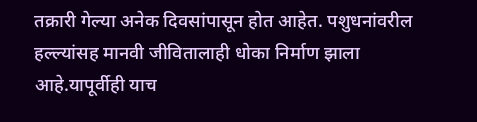तक्रारी गेल्या अनेक दिवसांपासून होत आहेत. पशुधनांवरील हल्ल्यांसह मानवी जीवितालाही धोका निर्माण झाला आहे.यापूर्वीही याच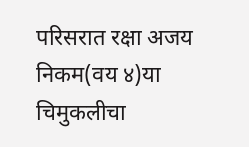परिसरात रक्षा अजय निकम(वय ४)या चिमुकलीचा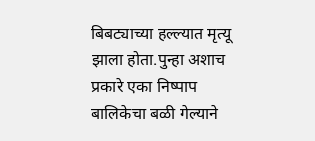बिबट्याच्या हल्ल्यात मृत्यू झाला होता.पुन्हा अशाच प्रकारे एका निष्पाप बालिकेचा बळी गेल्याने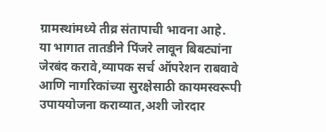ग्रामस्थांमध्ये तीव्र संतापाची भावना आहे.
या भागात तातडीने पिंजरे लावून बिबट्यांना जेरबंद करावे,व्यापक सर्च ऑपरेशन राबवावे आणि नागरिकांच्या सुरक्षेसाठी कायमस्वरूपी उपाययोजना कराव्यात,अशी जोरदार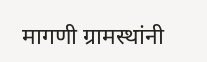मागणी ग्रामस्थांनी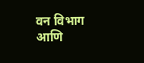वन विभाग आणि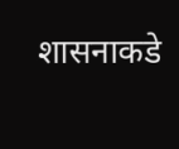शासनाकडे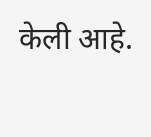केली आहे.